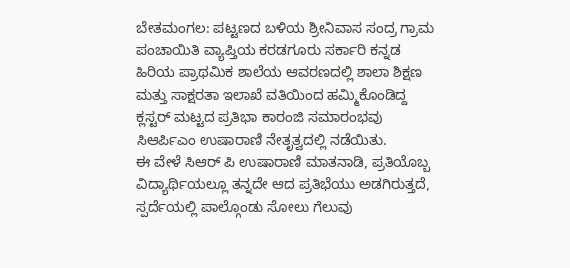ಬೇತಮಂಗಲ: ಪಟ್ಟಣದ ಬಳಿಯ ಶ್ರೀನಿವಾಸ ಸಂದ್ರ ಗ್ರಾಮ ಪಂಚಾಯಿತಿ ವ್ಯಾಪ್ತಿಯ ಕರಡಗೂರು ಸರ್ಕಾರಿ ಕನ್ನಡ ಹಿರಿಯ ಪ್ರಾಥಮಿಕ ಶಾಲೆಯ ಆವರಣದಲ್ಲಿ ಶಾಲಾ ಶಿಕ್ಷಣ ಮತ್ತು ಸಾಕ್ಷರತಾ ಇಲಾಖೆ ವತಿಯಿಂದ ಹಮ್ಮಿಕೊಂಡಿದ್ದ ಕ್ಲಸ್ಟರ್ ಮಟ್ಟದ ಪ್ರತಿಭಾ ಕಾರಂಜಿ ಸಮಾರಂಭವು ಸಿಆರ್ಪಿಎಂ ಉಷಾರಾಣಿ ನೇತೃತ್ವದಲ್ಲಿ ನಡೆಯಿತು.
ಈ ವೇಳೆ ಸಿಆರ್ ಪಿ ಉಷಾರಾಣಿ ಮಾತನಾಡಿ, ಪ್ರತಿಯೊಬ್ಬ ವಿದ್ಯಾರ್ಥಿಯಲ್ಲೂ ತನ್ನದೇ ಆದ ಪ್ರತಿಭೆಯು ಅಡಗಿರುತ್ತದೆ, ಸ್ಪರ್ದೆಯಲ್ಲಿ ಪಾಲ್ಗೊಂಡು ಸೋಲು ಗೆಲುವು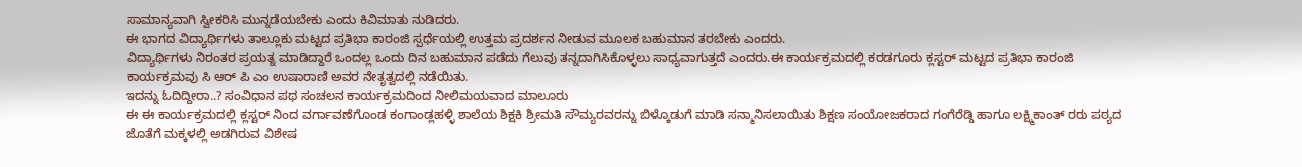ಸಾಮಾನ್ಯವಾಗಿ ಸ್ವೀಕರಿಸಿ ಮುನ್ನಡೆಯಬೇಕು ಎಂದು ಕಿವಿಮಾತು ನುಡಿದರು.
ಈ ಭಾಗದ ವಿದ್ಯಾರ್ಥಿಗಳು ತಾಲ್ಲೂಕು ಮಟ್ಟದ ಪ್ರತಿಭಾ ಕಾರಂಜಿ ಸ್ಪರ್ಧೆಯಲ್ಲಿ ಉತ್ತಮ ಪ್ರದರ್ಶನ ನೀಡುವ ಮೂಲಕ ಬಹುಮಾನ ತರಬೇಕು ಎಂದರು.
ವಿದ್ಯಾರ್ಥಿಗಳು ನಿರಂತರ ಪ್ರಯತ್ನ ಮಾಡಿದ್ದಾರೆ ಒಂದಲ್ಲ ಒಂದು ದಿನ ಬಹುಮಾನ ಪಡೆದು ಗೆಲುವು ತನ್ನದಾಗಿಸಿಕೊಳ್ಳಲು ಸಾಧ್ಯವಾಗುತ್ತದೆ ಎಂದರು.ಈ ಕಾರ್ಯಕ್ರಮದಲ್ಲಿ ಕರಡಗೂರು ಕ್ಲಸ್ಟರ್ ಮಟ್ಟದ ಪ್ರತಿಭಾ ಕಾರಂಜಿ ಕಾರ್ಯಕ್ರಮವು ಸಿ ಆರ್ ಪಿ ಎಂ ಉಷಾರಾಣಿ ಅವರ ನೇತೃತ್ವದಲ್ಲಿ ನಡೆಯಿತು.
ಇದನ್ನು ಓದಿದ್ದೀರಾ..? ಸಂವಿಧಾನ ಪಥ ಸಂಚಲನ ಕಾರ್ಯಕ್ರಮದಿಂದ ನೀಲಿಮಯವಾದ ಮಾಲೂರು
ಈ ಈ ಕಾರ್ಯಕ್ರಮದಲ್ಲಿ ಕ್ಲಸ್ಟರ್ ನಿಂದ ವರ್ಗಾವಣೆಗೊಂಡ ಕಂಗಾಂಡ್ಲಹಳ್ಳಿ ಶಾಲೆಯ ಶಿಕ್ಷಕಿ ಶ್ರೀಮತಿ ಸೌಮ್ಯರವರನ್ನು ಬಿಳ್ಕೊಡುಗೆ ಮಾಡಿ ಸನ್ಮಾನಿಸಲಾಯಿತು ಶಿಕ್ಷಣ ಸಂಯೋಜಕರಾದ ಗಂಗೆರೆಡ್ಡಿ ಹಾಗೂ ಲಕ್ಷ್ಮಿಕಾಂತ್ ರರು ಪಠ್ಯದ ಜೊತೆಗೆ ಮಕ್ಕಳಲ್ಲಿ ಅಡಗಿರುವ ವಿಶೇಷ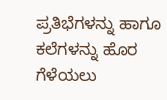ಪ್ರತಿಭೆಗಳನ್ನು ಹಾಗೂ ಕಲೆಗಳನ್ನು ಹೊರ ಗೆಳೆಯಲು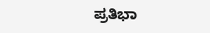ಪ್ರತಿಭಾ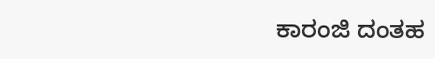ಕಾರಂಜಿ ದಂತಹ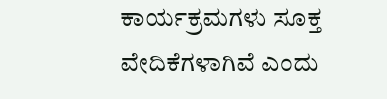ಕಾರ್ಯಕ್ರಮಗಳು ಸೂಕ್ತ ವೇದಿಕೆಗಳಾಗಿವೆ ಎಂದು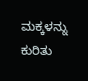ಮಕ್ಕಳನ್ನು ಕುರಿತು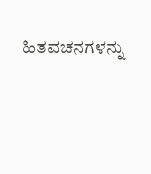ಹಿತವಚನಗಳನ್ನು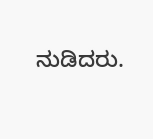ನುಡಿದರು.